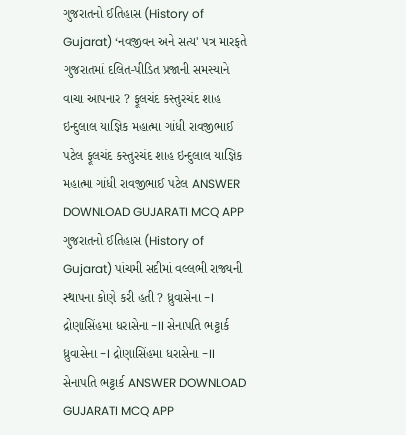ગુજરાતનો ઈતિહાસ (History of Gujarat) ‘નવજીવન અને સત્ય' પત્ર મારફતે ગુજરાતમાં દલિત-પીડિત પ્રજાની સમસ્યાને વાચા આપનાર ? ફૂલચંદ કસ્તુરચંદ શાહ ઇન્દુલાલ યાજ્ઞિક મહાત્મા ગાંધી રાવજીભાઈ પટેલ ફૂલચંદ કસ્તુરચંદ શાહ ઇન્દુલાલ યાજ્ઞિક મહાત્મા ગાંધી રાવજીભાઈ પટેલ ANSWER DOWNLOAD GUJARATI MCQ APP
ગુજરાતનો ઈતિહાસ (History of Gujarat) પાંચમી સદીમાં વલ્લભી રાજ્યની સ્થાપના કોણે કરી હતી ? ધ્રુવાસેના -I દ્રોણાસિંહમા ધરાસેના -II સેનાપતિ ભટ્ટાર્ક ધ્રુવાસેના -I દ્રોણાસિંહમા ધરાસેના -II સેનાપતિ ભટ્ટાર્ક ANSWER DOWNLOAD GUJARATI MCQ APP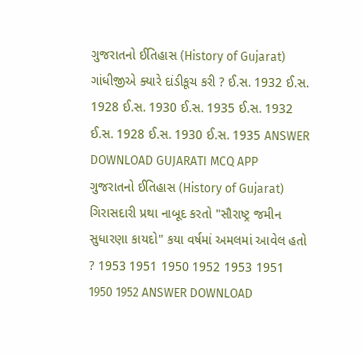ગુજરાતનો ઈતિહાસ (History of Gujarat) ગાંધીજીએ ક્યારે દાંડીકૂચ કરી ? ઈ.સ. 1932 ઈ.સ. 1928 ઈ.સ. 1930 ઈ.સ. 1935 ઈ.સ. 1932 ઈ.સ. 1928 ઈ.સ. 1930 ઈ.સ. 1935 ANSWER DOWNLOAD GUJARATI MCQ APP
ગુજરાતનો ઈતિહાસ (History of Gujarat) ગિરાસદારી પ્રથા નાબૂદ કરતો "સૌરાષ્ટ્ર જમીન સુધારણા કાયદો" કયા વર્ષમાં અમલમાં આવેલ હતો ? 1953 1951 1950 1952 1953 1951 1950 1952 ANSWER DOWNLOAD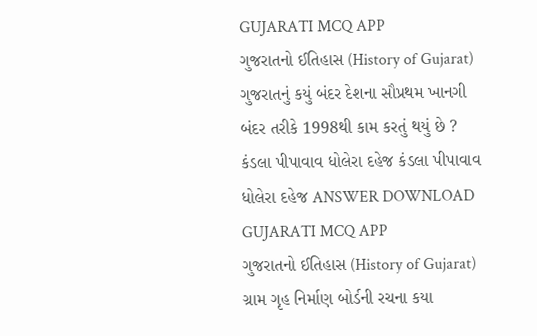GUJARATI MCQ APP
ગુજરાતનો ઈતિહાસ (History of Gujarat) ગુજરાતનું કયું બંદર દેશના સૌપ્રથમ ખાનગી બંદર તરીકે 1998થી કામ કરતું થયું છે ? કંડલા પીપાવાવ ધોલેરા દહેજ કંડલા પીપાવાવ ધોલેરા દહેજ ANSWER DOWNLOAD GUJARATI MCQ APP
ગુજરાતનો ઈતિહાસ (History of Gujarat) ગ્રામ ગૃહ નિર્માણ બોર્ડની રચના કયા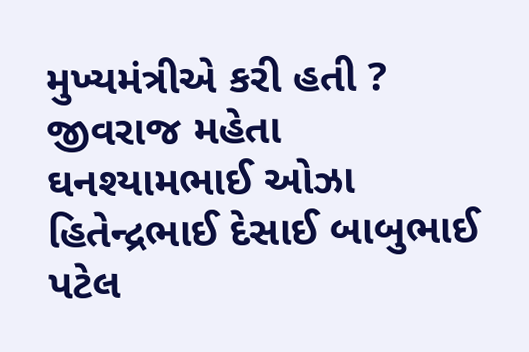મુખ્યમંત્રીએ કરી હતી ? જીવરાજ મહેતા ઘનશ્યામભાઈ ઓઝા હિતેન્દ્રભાઈ દેસાઈ બાબુભાઈ પટેલ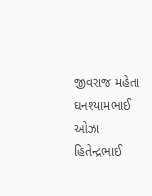જીવરાજ મહેતા ઘનશ્યામભાઈ ઓઝા હિતેન્દ્રભાઈ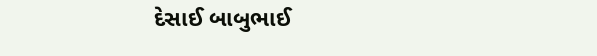દેસાઈ બાબુભાઈ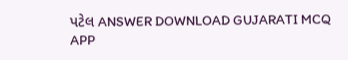પટેલ ANSWER DOWNLOAD GUJARATI MCQ APP